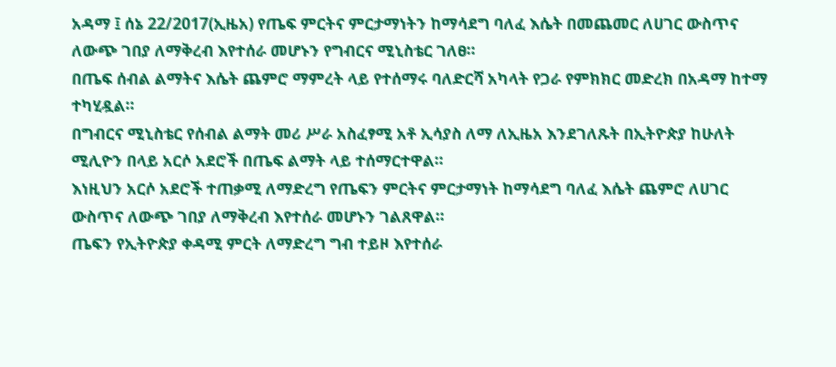አዳማ ፤ ሰኔ 22/2017(ኢዜአ) የጤፍ ምርትና ምርታማነትን ከማሳደግ ባለፈ እሴት በመጨመር ለሀገር ውስጥና ለውጭ ገበያ ለማቅረብ እየተሰራ መሆኑን የግብርና ሚኒስቴር ገለፀ።
በጤፍ ሰብል ልማትና እሴት ጨምሮ ማምረት ላይ የተሰማሩ ባለድርሻ አካላት የጋራ የምክክር መድረክ በአዳማ ከተማ ተካሂዷል።
በግብርና ሚኒስቴር የሰብል ልማት መሪ ሥራ አስፈፃሚ አቶ ኢሳያስ ለማ ለኢዜአ እንደገለጹት በኢትዮጵያ ከሁለት ሚሊዮን በላይ አርሶ አደሮች በጤፍ ልማት ላይ ተሰማርተዋል።
እነዚህን አርሶ አደሮች ተጠቃሚ ለማድረግ የጤፍን ምርትና ምርታማነት ከማሳደግ ባለፈ እሴት ጨምሮ ለሀገር ውስጥና ለውጭ ገበያ ለማቅረብ እየተሰራ መሆኑን ገልጸዋል።
ጤፍን የኢትዮጵያ ቀዳሚ ምርት ለማድረግ ግብ ተይዞ እየተሰራ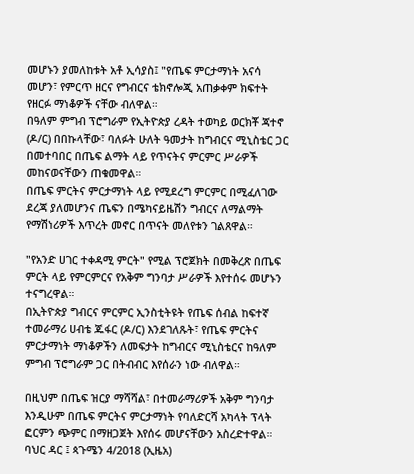መሆኑን ያመለከቱት አቶ ኢሳያስ፤ "የጤፍ ምርታማነት አናሳ መሆን፣ የምርጥ ዘርና የግብርና ቴክኖሎጂ አጠቃቀም ክፍተት የዘርፉ ማነቆዎች ናቸው ብለዋል።
በዓለም ምግብ ፕሮግራም የኢትዮጵያ ረዳት ተወካይ ወርክቾ ጃተኖ (ዶ/ር) በበኩላቸው፣ ባለፉት ሁለት ዓመታት ከግብርና ሚኒስቴር ጋር በመተባበር በጤፍ ልማት ላይ የጥናትና ምርምር ሥራዎች መከናወናቸውን ጠቁመዋል።
በጤፍ ምርትና ምርታማነት ላይ የሚደረግ ምርምር በሚፈለገው ደረጃ ያለመሆንና ጤፍን በሜካናይዜሽን ግብርና ለማልማት የማሽነሪዎች እጥረት መኖር በጥናት መለየቱን ገልጸዋል።

"የአንድ ሀገር ተቀዳሚ ምርት" የሚል ፕሮጀክት በመቅረጽ በጤፍ ምርት ላይ የምርምርና የአቅም ግንባታ ሥራዎች እየተሰሩ መሆኑን ተናግረዋል።
በኢትዮጵያ ግብርና ምርምር ኢንስቲትዩት የጤፍ ሰብል ከፍተኛ ተመራማሪ ሀብቴ ጁፋር (ዶ/ር) እንደገለጹት፣ የጤፍ ምርትና ምርታማነት ማነቆዎችን ለመፍታት ከግብርና ሚኒስቴርና ከዓለም ምግብ ፕሮግራም ጋር በትብብር እየሰራን ነው ብለዋል።

በዚህም በጤፍ ዝርያ ማሻሻል፣ በተመራማሪዎች አቅም ግንባታ እንዲሁም በጤፍ ምርትና ምርታማነት የባለድርሻ አካላት ፕላት ፎርምን ጭምር በማዘጋጀት እየሰሩ መሆናቸውን አስረድተዋል።
ባህር ዳር ፤ ጳጉሜን 4/2018 (ኢዜአ)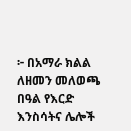፦ በአማራ ክልል ለዘመን መለወጫ በዓል የእርድ እንስሳትና ሌሎች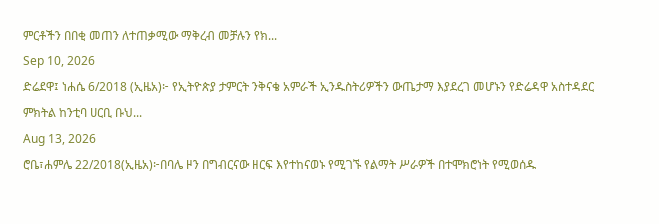ምርቶችን በበቂ መጠን ለተጠቃሚው ማቅረብ መቻሉን የክ...
Sep 10, 2026
ድሬደዋ፤ ነሐሴ 6/2018 (ኢዜአ)፦ የኢትዮጵያ ታምርት ንቅናቄ አምራች ኢንዱስትሪዎችን ውጤታማ እያደረገ መሆኑን የድሬዳዋ አስተዳደር ምክትል ከንቲባ ሀርቢ ቡህ...
Aug 13, 2026
ሮቤ፣ሐምሌ 22/2018(ኢዜአ)፦በባሌ ዞን በግብርናው ዘርፍ እየተከናወኑ የሚገኙ የልማት ሥራዎች በተሞክሮነት የሚወሰዱ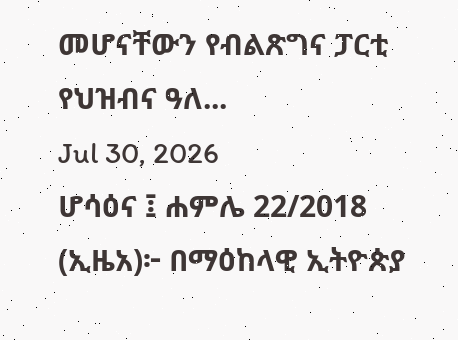መሆናቸውን የብልጽግና ፓርቲ የህዝብና ዓለ...
Jul 30, 2026
ሆሳዕና ፤ ሐምሌ 22/2018 (ኢዜአ)፦ በማዕከላዊ ኢትዮጵያ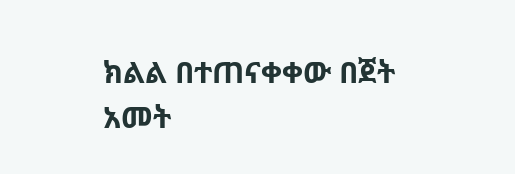ክልል በተጠናቀቀው በጀት አመት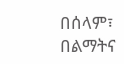በሰላም፣ በልማትና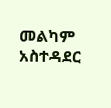መልካም አስተዳደር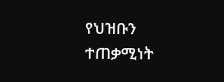የህዝቡን ተጠቃሚነት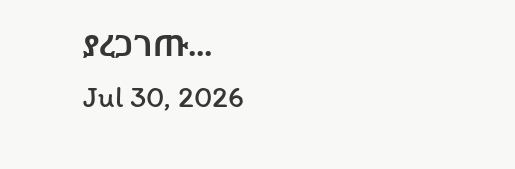ያረጋገጡ...
Jul 30, 2026